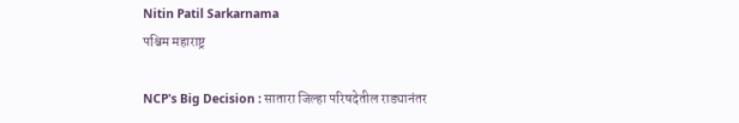Nitin Patil Sarkarnama
पश्चिम महाराष्ट्र

NCP's Big Decision : सातारा जिल्हा परिषदेतील राड्यानंतर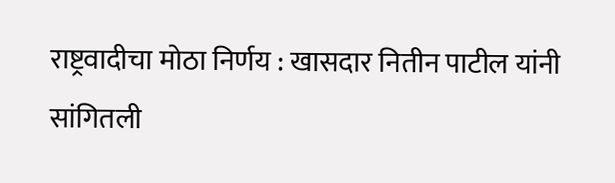राष्ट्रवादीचा मोठा निर्णय : खासदार नितीन पाटील यांनी सांगितली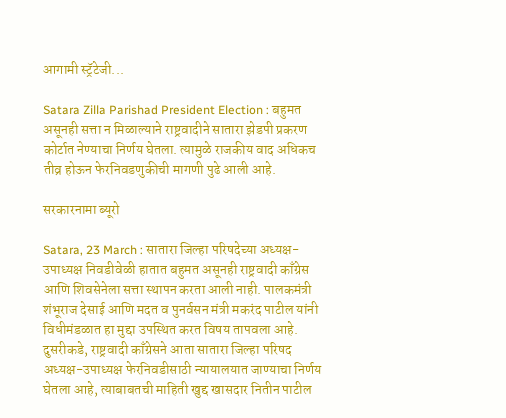आगामी स्ट्रॅटेजी...

Satara Zilla Parishad President Election : बहुमत असूनही सत्ता न मिळाल्याने राष्ट्रवादीने सातारा झेडपी प्रकरण कोर्टात नेण्याचा निर्णय घेतला. त्यामुळे राजकीय वाद अधिकच तीव्र होऊन फेरनिवडणुकीची मागणी पुढे आली आहे.

सरकारनामा ब्यूरो

Satara, 23 March : सातारा जिल्हा परिषदेच्या अध्यक्ष-उपाध्यक्ष निवडीवेळी हातात बहुमत असूनही राष्ट्रवादी काँग्रेस आणि शिवसेनेला सत्ता स्थापन करता आली नाही. पालकमंत्री शंभूराज देसाई आणि मदत व पुनर्वसन मंत्री मकरंद पाटील यांनी विधीमंडळात हा मुद्दा उपस्थित करत विषय तापवला आहे. दुसरीकडे, राष्ट्रवादी काँग्रेसने आता सातारा जिल्हा परिषद अध्यक्ष-उपाध्यक्ष फेरनिवडीसाठी न्यायालयात जाण्याचा निर्णय घेतला आहे, त्याबाबतची माहिती खुद्द खासदार नितीन पाटील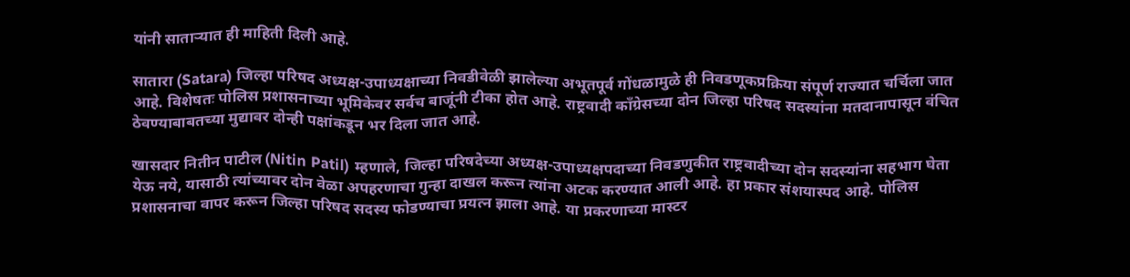यांनी साताऱ्यात ही माहिती दिली आहे.

सातारा (Satara) जिल्हा परिषद अध्यक्ष-उपाध्यक्षाच्या निवडीवेळी झालेल्या अभूतपूर्व गोंधळामुळे ही निवडणूकप्रक्रिया संपूर्ण राज्यात चर्चिला जात आहे. विशेषतः पोलिस प्रशासनाच्या भूमिकेवर सर्वच बाजूंनी टीका होत आहे. राष्ट्रवादी काँग्रेसच्या दोन जिल्हा परिषद सदस्यांना मतदानापासून वंचित ठेवण्याबाबतच्या मुद्यावर दोन्ही पक्षांकडून भर दिला जात आहे.

खासदार नितीन पाटील (Nitin Patil) म्हणाले, जिल्हा परिषदेच्या अध्यक्ष-उपाध्यक्षपदाच्या निवडणुकीत राष्ट्रवादीच्या दोन सदस्यांना सहभाग घेता येऊ नये, यासाठी त्यांच्यावर दोन वेळा अपहरणाचा गुन्हा दाखल करून त्यांना अटक करण्यात आली आहे. हा प्रकार संशयास्‍पद आहे. पोलिस प्रशासनाचा वापर करून जिल्हा परिषद सदस्य फोडण्याचा प्रयत्न झाला आहे. या प्रकरणाच्‍या मास्टर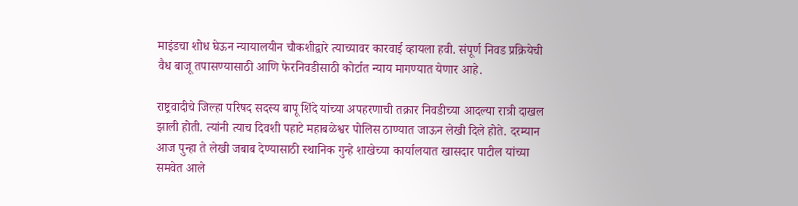माइंडचा शोध घेऊन न्यायालयीन चौकशीद्वारे त्‍याच्‍यावर कारवाई व्हायला हवी. संपूर्ण निवड प्रक्रियेची वैध बाजू तपासण्‍यासाठी आणि फेरनिवडीसाठी कोर्टात न्याय मागण्यात येणार आहे.

राष्ट्रवादीचे जिल्हा परिषद सदस्य बापू शिंदे यांच्या अपहरणाची तक्रार निवडीच्या आदल्या रात्री दाखल झाली होती. त्यांनी त्याच दिवशी पहाटे महाबळेश्वर पोलिस ठाण्यात जाऊन लेखी दिले होते. दरम्यान आज पुन्हा ते लेखी जबाब देण्यासाठी स्थानिक गुन्हे शाखेच्या कार्यालयात खासदार पाटील यांच्या समवेत आले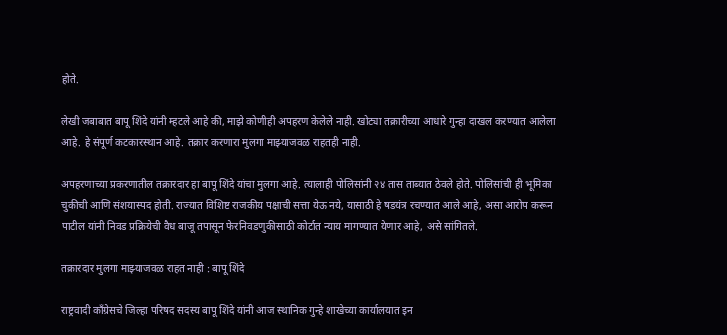होते.

लेखी जबाबात बापू शिंदे यांनी म्हटले आहे की, माझे कोणीही अपहरण केलेले नाही. खोट्या तक्रारीच्या आधारे गुन्हा दाखल करण्यात आलेला आहे. हे संपूर्ण कटकारस्थान आहे. तक्रार करणारा मुलगा माझ्याजवळ राहतही नाही.

अपहरणाच्‍या प्रकरणातील तक्रारदार हा बापू शिंदे यांचा मुलगा आहे. त्‍यालाही पोलिसांनी २४ तास ताब्यात ठेवले होते. पोलिसांची ही भूमिका चुकीची आणि संशयास्पद होती. राज्यात विशिष्ट राजकीय पक्षाची सत्ता येऊ नये, यासाठी हे षडयंत्र रचण्यात आले आहे, असा आरोप करून पाटील यांनी निवड प्रक्रियेची वैध बाजू तपासून फेरनिवडणुकीसाठी कोर्टात न्याय मागण्यात येणार आहे, असे सांगितले.

तक्रारदार मुलगा माझ्याजवळ राहत नाही : बापू शिंदे

राष्ट्रवादी काँग्रेसचे जिल्हा परिषद सदस्य बापू शिंदे यांनी आज स्थानिक गुन्हे शाखेच्या कार्यालयात इन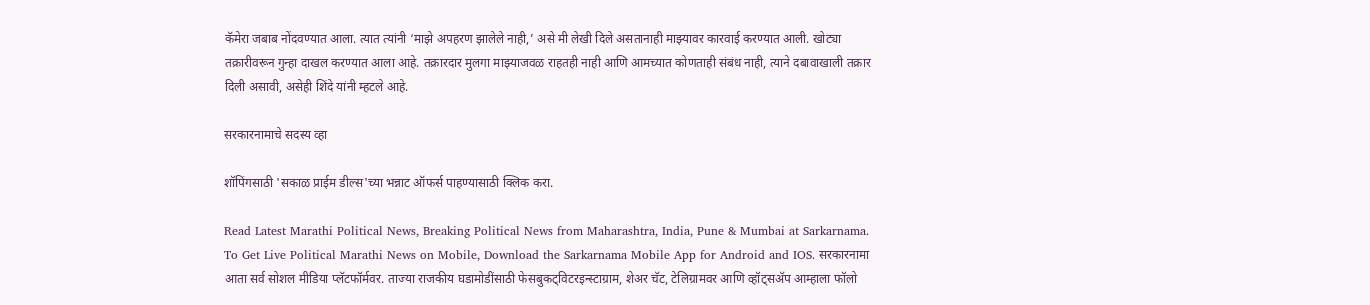कॅमेरा जबाब नोंदवण्यात आला. त्यात त्यांनी ‘माझे अपहरण झालेले नाही,’ असे मी लेखी दिले असतानाही माझ्यावर कारवाई करण्यात आली. खोट्या तक्रारीवरून गुन्हा दाखल करण्यात आला आहे. तक्रारदार मुलगा माझ्याजवळ राहतही नाही आणि आमच्यात कोणताही संबंध नाही, त्याने दबावाखाली तक्रार दिली असावी, असेही शिंदे यांनी म्हटले आहे.

सरकारनामाचे सदस्य व्हा

शॉपिंगसाठी 'सकाळ प्राईम डील्स'च्या भन्नाट ऑफर्स पाहण्यासाठी क्लिक करा.

Read Latest Marathi Political News, Breaking Political News from Maharashtra, India, Pune & Mumbai at Sarkarnama. To Get Live Political Marathi News on Mobile, Download the Sarkarnama Mobile App for Android and IOS. सरकारनामा आता सर्व सोशल मीडिया प्लॅटफॉर्मवर. ताज्या राजकीय घडामोडींसाठी फेसबुकट्विटरइन्स्टाग्राम, शेअर चॅट, टेलिग्रामवर आणि व्हॉट्सॲप आम्हाला फॉलो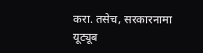करा. तसेच, सरकारनामा यूट्यूब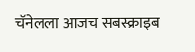चॅनेलला आजच सबस्क्राइब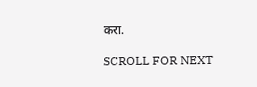करा.

SCROLL FOR NEXT